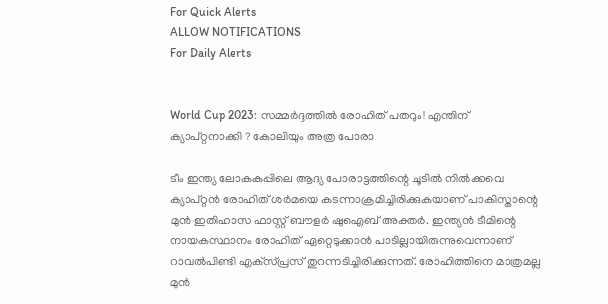For Quick Alerts
ALLOW NOTIFICATIONS
For Daily Alerts


World Cup 2023: സമ്മര്‍ദ്ദത്തില്‍ രോഹിത് പതറും! എന്തിന് ക്യാപ്റ്റനാക്കി ? കോലിയും അത്ര പോരാ

ടീം ഇന്ത്യ ലോകകപ്പിലെ ആദ്യ പോരാട്ടത്തിന്റെ ചൂടില്‍ നില്‍ക്കവെ ക്യാപ്റ്റന്‍ രോഹിത് ശര്‍മയെ കടന്നാക്രമിച്ചിരിക്കുകയാണ് പാകിസ്താന്റെ മുന്‍ ഇതിഹാസ ഫാസ്റ്റ് ബൗളര്‍ ഷുഐബ് അക്തര്‍. ഇന്ത്യന്‍ ടീമിന്റെ നായകസ്ഥാനം രോഹിത് ഏറ്റെടുക്കാന്‍ പാടില്ലായിരുന്നുവെന്നാണ് റാവല്‍പിണ്ടി എക്‌സ്പ്രസ് തുറന്നടിച്ചിരിക്കുന്നത്. രോഹിത്തിനെ മാത്രമല്ല മുന്‍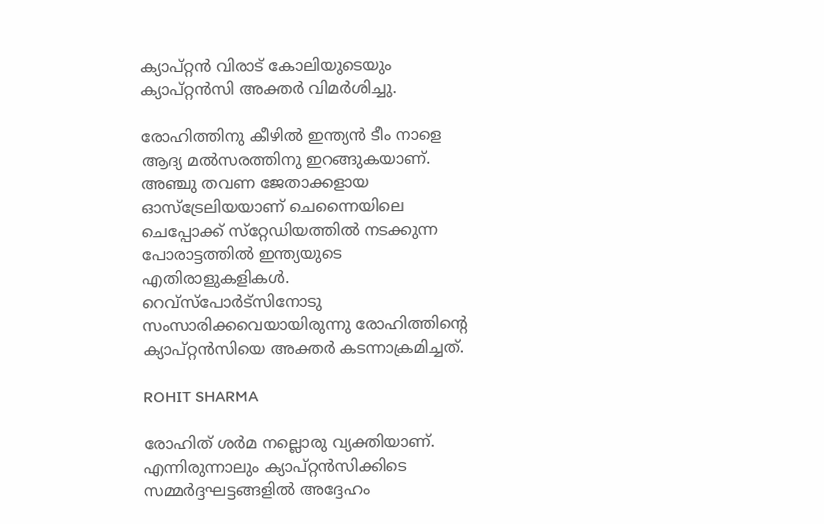ക്യാപ്റ്റന്‍ വിരാട് കോലിയുടെയും ക്യാപ്റ്റന്‍സി അക്തര്‍ വിമര്‍ശിച്ചു.

രോഹിത്തിനു കീഴില്‍ ഇന്ത്യന്‍ ടീം നാളെ ആദ്യ മല്‍സരത്തിനു ഇറങ്ങുകയാണ്. അഞ്ചു തവണ ജേതാക്കളായ ഓസ്‌ട്രേലിയയാണ് ചെന്നൈയിലെ ചെപ്പോക്ക് സ്‌റ്റേഡിയത്തില്‍ നടക്കുന്ന പോരാട്ടത്തില്‍ ഇന്ത്യയുടെ എതിരാളുകളികള്‍. റെവ്‌സ്‌പോര്‍ട്‌സിനോടു സംസാരിക്കവെയായിരുന്നു രോഹിത്തിന്റെ ക്യാപ്റ്റന്‍സിയെ അക്തര്‍ കടന്നാക്രമിച്ചത്.

ROHIT SHARMA

രോഹിത് ശര്‍മ നല്ലൊരു വ്യക്തിയാണ്. എന്നിരുന്നാലും ക്യാപ്റ്റന്‍സിക്കിടെ സമ്മര്‍ദ്ദഘട്ടങ്ങളില്‍ അദ്ദേഹം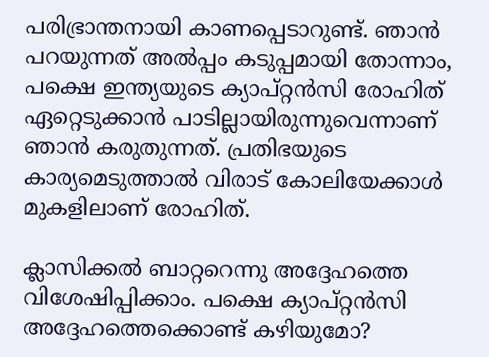പരിഭ്രാന്തനായി കാണപ്പെടാറുണ്ട്. ഞാന്‍ പറയുന്നത് അല്‍പ്പം കടുപ്പമായി തോന്നാം, പക്ഷെ ഇന്ത്യയുടെ ക്യാപ്റ്റന്‍സി രോഹിത് ഏറ്റെടുക്കാന്‍ പാടില്ലായിരുന്നുവെന്നാണ് ഞാന്‍ കരുതുന്നത്. പ്രതിഭയുടെ കാര്യമെടുത്താല്‍ വിരാട് കോലിയേക്കാള്‍ മുകളിലാണ് രോഹിത്.

ക്ലാസിക്കല്‍ ബാറ്ററെന്നു അദ്ദേഹത്തെ വിശേഷിപ്പിക്കാം. പക്ഷെ ക്യാപ്റ്റന്‍സി അദ്ദേഹത്തെക്കൊണ്ട് കഴിയുമോ?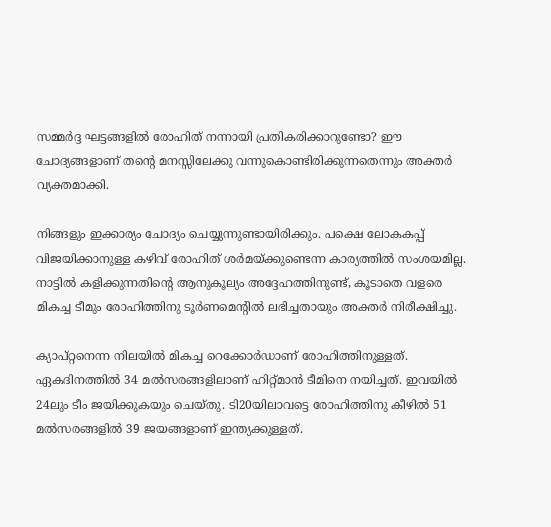സമ്മര്‍ദ്ദ ഘട്ടങ്ങളില്‍ രോഹിത് നന്നായി പ്രതികരിക്കാറുണ്ടോ? ഈ ചോദ്യങ്ങളാണ് തന്റെ മനസ്സിലേക്കു വന്നുകൊണ്ടിരിക്കുന്നതെന്നും അക്തര്‍ വ്യക്തമാക്കി.

നിങ്ങളും ഇക്കാര്യം ചോദ്യം ചെയ്യുന്നുണ്ടായിരിക്കും. പക്ഷെ ലോകകപ്പ് വിജയിക്കാനുള്ള കഴിവ് രോഹിത് ശര്‍മയ്ക്കുണ്ടെന്ന കാര്യത്തില്‍ സംശയമില്ല. നാട്ടില്‍ കളിക്കുന്നതിന്റെ ആനുകൂല്യം അദ്ദേഹത്തിനുണ്ട്, കൂടാതെ വളരെ മികച്ച ടീമും രോഹിത്തിനു ടൂര്‍ണമെന്റില്‍ ലഭിച്ചതായും അക്തര്‍ നിരീക്ഷിച്ചു.

ക്യാപ്റ്റനെന്ന നിലയില്‍ മികച്ച റെക്കോര്‍ഡാണ് രോഹിത്തിനുള്ളത്. ഏകദിനത്തില്‍ 34 മല്‍സരങ്ങളിലാണ് ഹിറ്റ്മാന്‍ ടീമിനെ നയിച്ചത്. ഇവയില്‍ 24ലും ടീം ജയിക്കുകയും ചെയ്തു. ടി20യിലാവട്ടെ രോഹിത്തിനു കീഴില്‍ 51 മല്‍സരങ്ങളില്‍ 39 ജയങ്ങളാണ് ഇന്ത്യക്കുള്ളത്.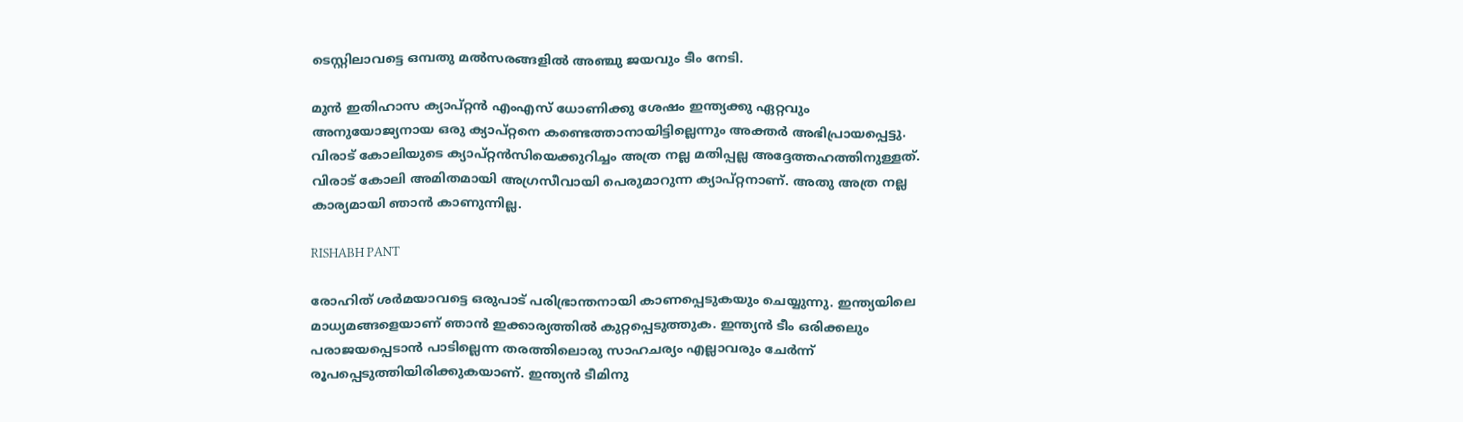ടെസ്റ്റിലാവട്ടെ ഒമ്പതു മല്‍സരങ്ങളില്‍ അഞ്ചു ജയവും ടീം നേടി.

മുന്‍ ഇതിഹാസ ക്യാപ്റ്റന്‍ എംഎസ് ധോണിക്കു ശേഷം ഇന്ത്യക്കു ഏറ്റവും അനുയോജ്യനായ ഒരു ക്യാപ്റ്റനെ കണ്ടെത്താനായിട്ടില്ലെന്നും അക്തര്‍ അഭിപ്രായപ്പെട്ടു. വിരാട് കോലിയുടെ ക്യാപ്റ്റന്‍സിയെക്കുറിച്ചം അത്ര നല്ല മതിപ്പല്ല അദ്ദേത്തഹത്തിനുള്ളത്. വിരാട് കോലി അമിതമായി അഗ്രസീവായി പെരുമാറുന്ന ക്യാപ്റ്റനാണ്. അതു അത്ര നല്ല കാര്യമായി ഞാന്‍ കാണുന്നില്ല.

RISHABH PANT

രോഹിത് ശര്‍മയാവട്ടെ ഒരുപാട് പരിഭ്രാന്തനായി കാണപ്പെടുകയും ചെയ്യുന്നു. ഇന്ത്യയിലെ മാധ്യമങ്ങളെയാണ് ഞാന്‍ ഇക്കാര്യത്തില്‍ കുറ്റപ്പെടുത്തുക. ഇന്ത്യന്‍ ടീം ഒരിക്കലും പരാജയപ്പെടാന്‍ പാടില്ലെന്ന തരത്തിലൊരു സാഹചര്യം എല്ലാവരും ചേര്‍ന്ന് രൂപപ്പെടുത്തിയിരിക്കുകയാണ്. ഇന്ത്യന്‍ ടീമിനു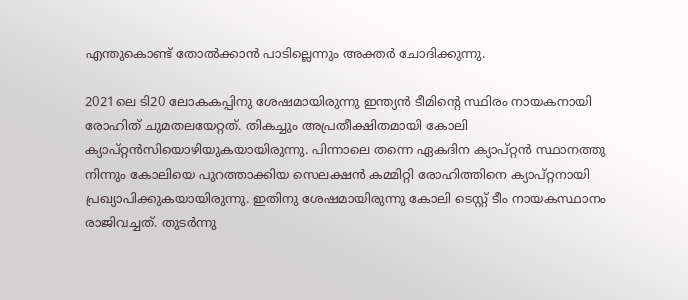എന്തുകൊണ്ട് തോല്‍ക്കാന്‍ പാടില്ലെന്നും അക്തര്‍ ചോദിക്കുന്നു.

2021ലെ ടി20 ലോകകപ്പിനു ശേഷമായിരുന്നു ഇന്ത്യന്‍ ടീമിന്റെ സ്ഥിരം നായകനായി രോഹിത് ചുമതലയേറ്റത്. തികച്ചും അപ്രതീക്ഷിതമായി കോലി ക്യാപ്റ്റന്‍സിയൊഴിയുകയായിരുന്നു. പിന്നാലെ തന്നെ ഏകദിന ക്യാപ്റ്റന്‍ സ്ഥാനത്തു നിന്നും കോലിയെ പുറത്താക്കിയ സെലക്ഷന്‍ കമ്മിറ്റി രോഹിത്തിനെ ക്യാപ്റ്റനായി പ്രഖ്യാപിക്കുകയായിരുന്നു. ഇതിനു ശേഷമായിരുന്നു കോലി ടെസ്റ്റ് ടീം നായകസ്ഥാനം രാജിവച്ചത്. തുടര്‍ന്നു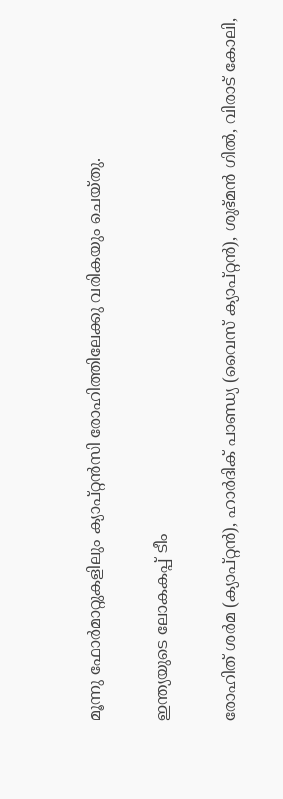മൂന്നു ഫോര്‍മാറ്റുകളിലും ക്യാപ്റ്റന്‍സി രോഹിത്തിലേക്കു വരികയും ചെയ്തു.

ഇന്ത്യയുടെ ലോകകപ്പ് ടീം

രോഹിത് ശര്‍മ (ക്യാപ്റ്റന്‍), ഹാര്‍ദിക് പാണ്ഡ്യ (വൈസ് ക്യാപ്റ്റന്‍), ശുഭ്മന്‍ ഗില്‍, വിരാട് കോലി,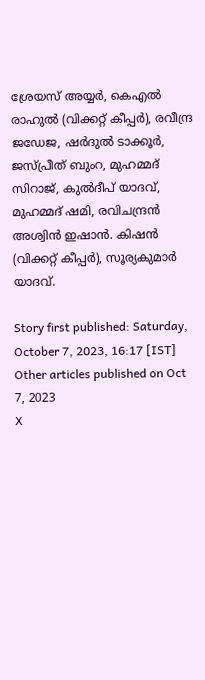ശ്രേയസ് അയ്യര്‍, കെഎല്‍ രാഹുല്‍ (വിക്കറ്റ് കീപ്പര്‍), രവീന്ദ്ര ജഡേജ, ഷര്‍ദുല്‍ ടാക്കൂര്‍, ജസ്പ്രീത് ബുംറ, മുഹമ്മദ് സിറാജ്, കുല്‍ദീപ് യാദവ്, മുഹമ്മദ് ഷമി, രവിചന്ദ്രന്‍ അശ്വിന്‍ ഇഷാന്‍. കിഷന്‍ (വിക്കറ്റ് കീപ്പര്‍), സൂര്യകുമാര്‍ യാദവ്.

Story first published: Saturday, October 7, 2023, 16:17 [IST]
Other articles published on Oct 7, 2023
X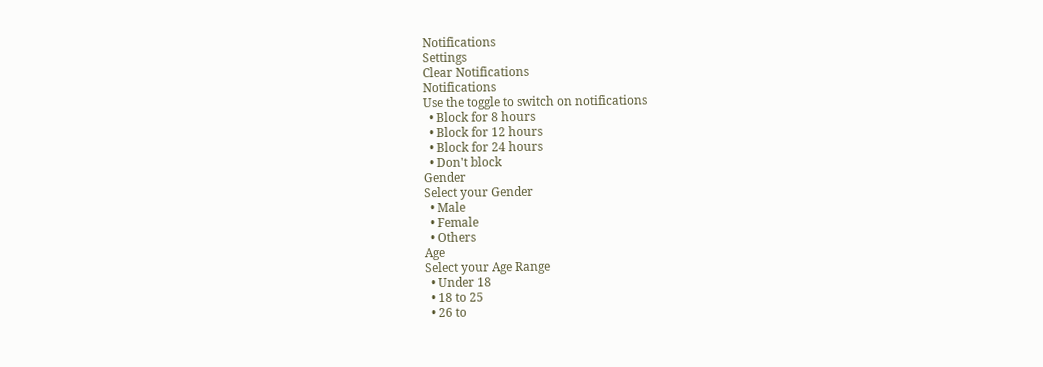Notifications
Settings
Clear Notifications
Notifications
Use the toggle to switch on notifications
  • Block for 8 hours
  • Block for 12 hours
  • Block for 24 hours
  • Don't block
Gender
Select your Gender
  • Male
  • Female
  • Others
Age
Select your Age Range
  • Under 18
  • 18 to 25
  • 26 to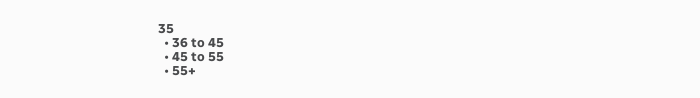35
  • 36 to 45
  • 45 to 55
  • 55+